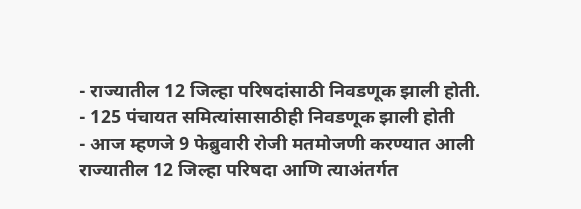- राज्यातील 12 जिल्हा परिषदांसाठी निवडणूक झाली होती.
- 125 पंचायत समित्यांसासाठीही निवडणूक झाली होती
- आज म्हणजे 9 फेब्रुवारी रोजी मतमोजणी करण्यात आली
राज्यातील 12 जिल्हा परिषदा आणि त्याअंतर्गत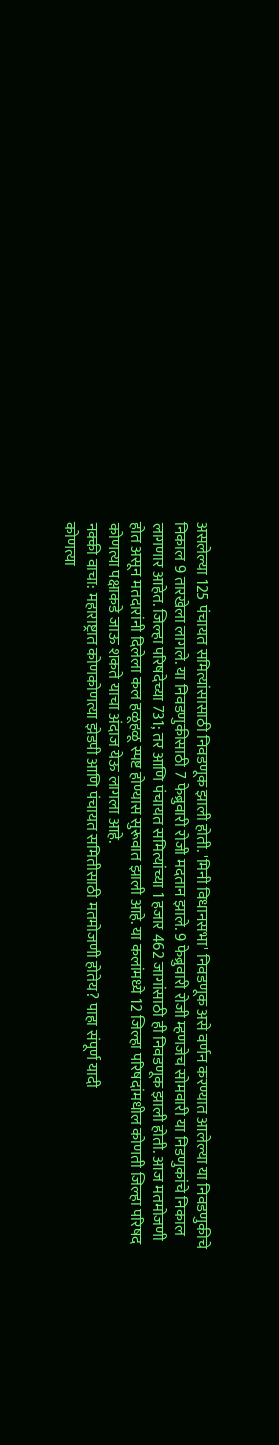असलेल्या 125 पंचायत समित्यांसासाठी निवडणूक झाली होती. 'मिनी विधानसभा' निवडणूक असे वर्णन करण्यात आलेल्या या निवडणुकीचे निकाल 9 तारखेला लागले. या निवडणुकीसाठी 7 फेब्रुवारी रोजी मदतान झाले. 9 फेब्रुवारी रोजी म्हणजेच सोमवारी या निडणुकांचे निकाल लागणार आहेत. जिल्हा परिषदेच्या 731; तर आणि पंचायत समित्यांच्या 1 हजार 462 जागांसाठी ही निवडणूक झाली होती. आज मतमोजणी होत असून मतदारांनी दिलेला कल हळूहळू स्पष्ट होण्यास सुरूवात झाली आहे. या कलांमध्ये 12 जिल्हा परिषदांमधील कोणती जिल्हा परिषद कोणत्या पक्षाकडे जाऊ शकते याचा अंदाज येऊ लागला आहे.
नक्की वाचा: महाराष्ट्रात कोणकोणत्या झेडपी आणि पंचायत समितीसाठी मतमोजणी होतेय? पाहा संपूर्ण यादी
कोणत्या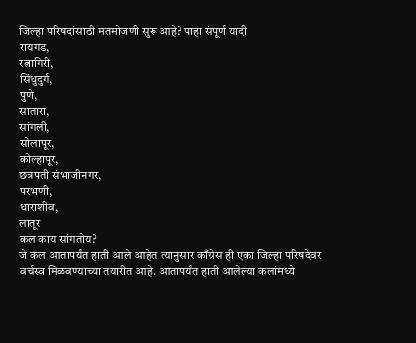जिल्हा परिषदांसाठी मतमोजणी सुरू आहे? पाहा संपूर्ण यादी
रायगड,
रत्नागिरी,
सिंधुदुर्ग,
पुणे,
सातारा,
सांगली,
सोलापूर,
कोल्हापूर,
छत्रपती संभाजीनगर,
परभणी,
धाराशीव,
लातूर
कल काय सांगतोय?
जे कल आतापर्यंत हाती आले आहेत त्यानुसार काँग्रेस ही एका जिल्हा परिषदेवर वर्चस्व मिळवण्याच्या तयारीत आहे. आतापर्यंत हाती आलेल्या कलांमध्ये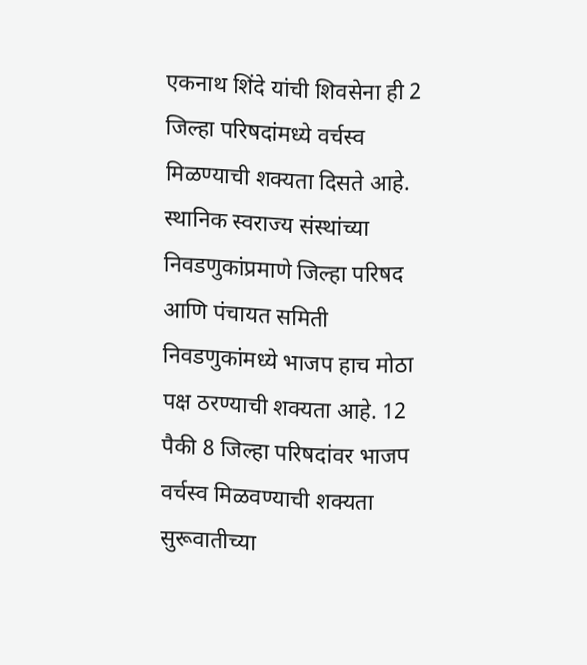एकनाथ शिंदे यांची शिवसेना ही 2 जिल्हा परिषदांमध्ये वर्चस्व मिळण्याची शक्यता दिसते आहे. स्थानिक स्वराज्य संस्थांच्या निवडणुकांप्रमाणे जिल्हा परिषद आणि पंचायत समिती निवडणुकांमध्ये भाजप हाच मोठा पक्ष ठरण्याची शक्यता आहे. 12 पैकी 8 जिल्हा परिषदांवर भाजप वर्चस्व मिळवण्याची शक्यता सुरूवातीच्या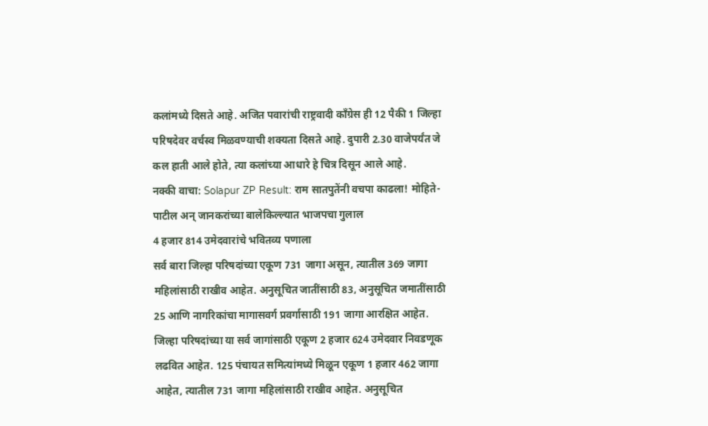कलांमध्ये दिसते आहे. अजित पवारांची राष्ट्रवादी काँग्रेस ही 12 पैकी 1 जिल्हा परिषदेवर वर्चस्व मिळवण्याची शक्यता दिसते आहे. दुपारी 2.30 वाजेपर्यंत जे कल हाती आले होते, त्या कलांच्या आधारे हे चित्र दिसून आले आहे.
नक्की वाचा: Solapur ZP Result: राम सातपुतेंनी वचपा काढला! मोहिते-पाटील अन् जानकरांच्या बालेकिल्ल्यात भाजपचा गुलाल
4 हजार 814 उमेदवारांचे भवितव्य पणाला
सर्व बारा जिल्हा परिषदांच्या एकूण 731 जागा असून, त्यातील 369 जागा महिलांसाठी राखीव आहेत. अनुसूचित जातींसाठी 83, अनुसूचित जमातींसाठी 25 आणि नागरिकांचा मागासवर्ग प्रवर्गासाठी 191 जागा आरक्षित आहेत. जिल्हा परिषदांच्या या सर्व जागांसाठी एकूण 2 हजार 624 उमेदवार निवडणूक लढवित आहेत. 125 पंचायत समित्यांमध्ये मिळून एकूण 1 हजार 462 जागा आहेत, त्यातील 731 जागा महिलांसाठी राखीव आहेत. अनुसूचित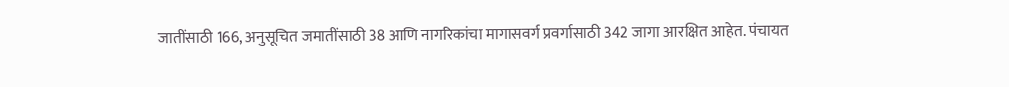जातींसाठी 166, अनुसूचित जमातींसाठी 38 आणि नागरिकांचा मागासवर्ग प्रवर्गासाठी 342 जागा आरक्षित आहेत. पंचायत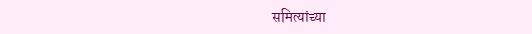समित्यांच्या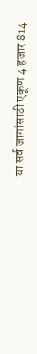या सर्व जागांसाठी एकूण 4 हजार 814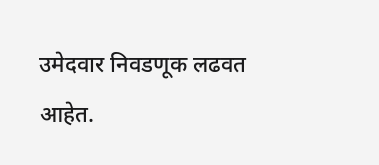उमेदवार निवडणूक लढवत आहेत.